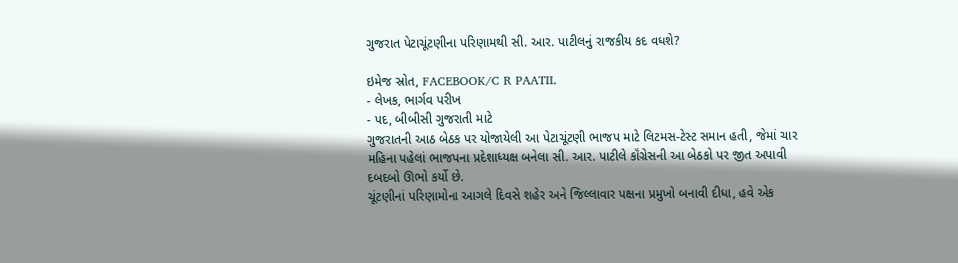ગુજરાત પેટાચૂંટણીના પરિણામથી સી. આર. પાટીલનું રાજકીય કદ વધશે?

ઇમેજ સ્રોત, FACEBOOK/C R PAATIL
- લેખક, ભાર્ગવ પરીખ
- પદ, બીબીસી ગુજરાતી માટે
ગુજરાતની આઠ બેઠક પર યોજાયેલી આ પેટાચૂંટણી ભાજપ માટે લિટમસ-ટેસ્ટ સમાન હતી, જેમાં ચાર મહિના પહેલાં ભાજપના પ્રદેશાધ્યક્ષ બનેલા સી. આર. પાટીલે કૉંગ્રેસની આ બેઠકો પર જીત અપાવી દબદબો ઊભો કર્યો છે.
ચૂંટણીનાં પરિણામોના આગલે દિવસે શહેર અને જિલ્લાવાર પક્ષના પ્રમુખો બનાવી દીધા, હવે એક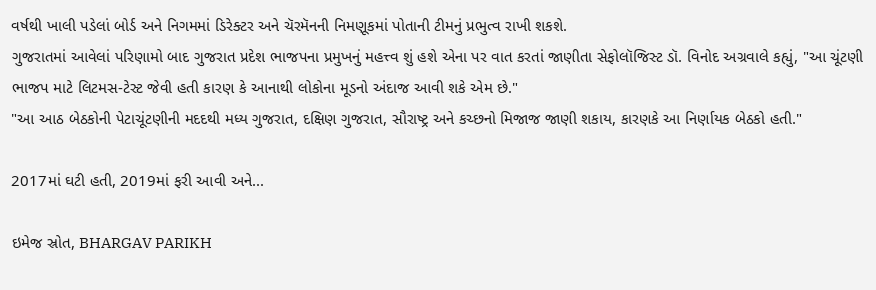વર્ષથી ખાલી પડેલાં બોર્ડ અને નિગમમાં ડિરેક્ટર અને ચૅરમૅનની નિમણૂકમાં પોતાની ટીમનું પ્રભુત્વ રાખી શકશે.
ગુજરાતમાં આવેલાં પરિણામો બાદ ગુજરાત પ્રદેશ ભાજપના પ્રમુખનું મહત્ત્વ શું હશે એના પર વાત કરતાં જાણીતા સેફોલૉજિસ્ટ ડૉ. વિનોદ અગ્રવાલે કહ્યું, "આ ચૂંટણી ભાજપ માટે લિટમસ-ટેસ્ટ જેવી હતી કારણ કે આનાથી લોકોના મૂડનો અંદાજ આવી શકે એમ છે."
"આ આઠ બેઠકોની પેટાચૂંટણીની મદદથી મધ્ય ગુજરાત, દક્ષિણ ગુજરાત, સૌરાષ્ટ્ર અને કચ્છનો મિજાજ જાણી શકાય, કારણકે આ નિર્ણાયક બેઠકો હતી."

2017માં ઘટી હતી, 2019માં ફરી આવી અને...

ઇમેજ સ્રોત, BHARGAV PARIKH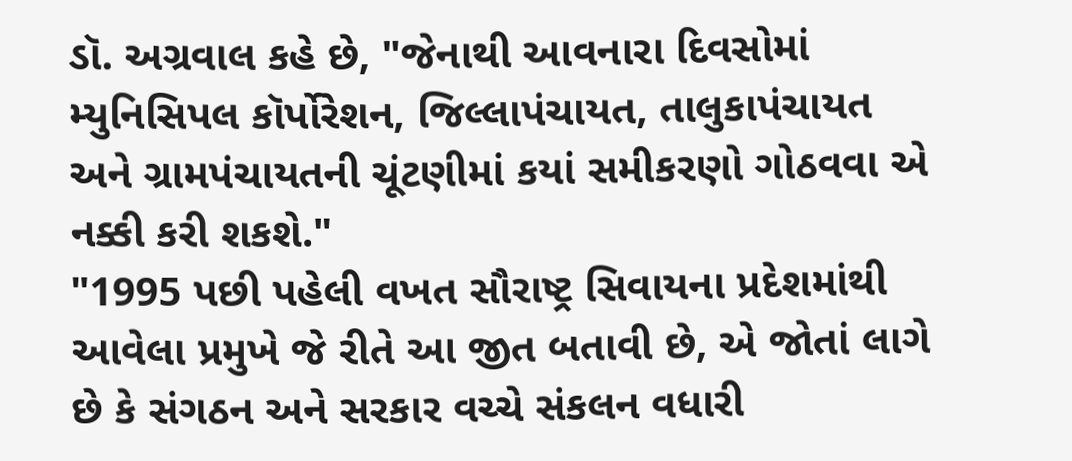ડૉ. અગ્રવાલ કહે છે, "જેનાથી આવનારા દિવસોમાં મ્યુનિસિપલ કૉર્પોરેશન, જિલ્લાપંચાયત, તાલુકાપંચાયત અને ગ્રામપંચાયતની ચૂંટણીમાં કયાં સમીકરણો ગોઠવવા એ નક્કી કરી શકશે."
"1995 પછી પહેલી વખત સૌરાષ્ટ્ર સિવાયના પ્રદેશમાંથી આવેલા પ્રમુખે જે રીતે આ જીત બતાવી છે, એ જોતાં લાગે છે કે સંગઠન અને સરકાર વચ્ચે સંકલન વધારી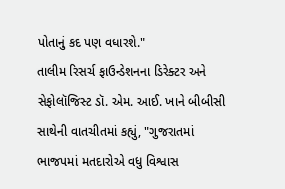પોતાનું કદ પણ વધારશે."
તાલીમ રિસર્ચ ફાઉન્ડેશનના ડિરેક્ટર અને સેફોલૉજિસ્ટ ડૉ. એમ. આઈ. ખાને બીબીસી સાથેની વાતચીતમાં કહ્યું, "ગુજરાતમાં ભાજપમાં મતદારોએ વધુ વિશ્વાસ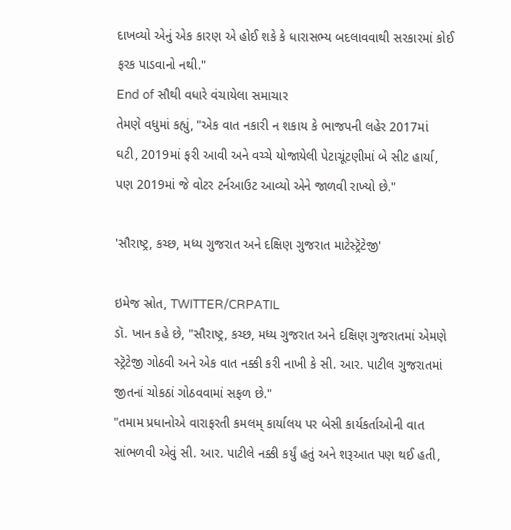દાખવ્યો એનું એક કારણ એ હોઈ શકે કે ધારાસભ્ય બદલાવવાથી સરકારમાં કોઈ ફરક પાડવાનો નથી."
End of સૌથી વધારે વંચાયેલા સમાચાર
તેમણે વધુમાં કહ્યું, "એક વાત નકારી ન શકાય કે ભાજપની લહેર 2017માં ઘટી, 2019માં ફરી આવી અને વચ્ચે યોજાયેલી પેટાચૂંટણીમાં બે સીટ હાર્યા, પણ 2019માં જે વોટર ટર્નઆઉટ આવ્યો એને જાળવી રાખ્યો છે."

'સૌરાષ્ટ્ર, કચ્છ, મધ્ય ગુજરાત અને દક્ષિણ ગુજરાત માટેસ્ટ્રૅટેજી'

ઇમેજ સ્રોત, TWITTER/CRPATIL
ડૉ. ખાન કહે છે, "સૌરાષ્ટ્ર, કચ્છ, મધ્ય ગુજરાત અને દક્ષિણ ગુજરાતમાં એમણે સ્ટ્રૅટેજી ગોઠવી અને એક વાત નક્કી કરી નાખી કે સી. આર. પાટીલ ગુજરાતમાં જીતનાં ચોકઠાં ગોઠવવામાં સફળ છે."
"તમામ પ્રધાનોએ વારાફરતી કમલમ્ કાર્યાલય પર બેસી કાર્યકર્તાઓની વાત સાંભળવી એવું સી. આર. પાટીલે નક્કી કર્યું હતું અને શરૂઆત પણ થઈ હતી,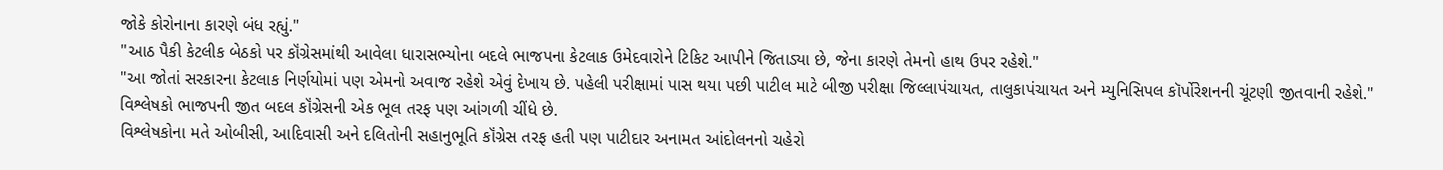જોકે કોરોનાના કારણે બંધ રહ્યું."
"આઠ પૈકી કેટલીક બેઠકો પર કૉંગ્રેસમાંથી આવેલા ધારાસભ્યોના બદલે ભાજપના કેટલાક ઉમેદવારોને ટિકિટ આપીને જિતાડ્યા છે, જેના કારણે તેમનો હાથ ઉપર રહેશે."
"આ જોતાં સરકારના કેટલાક નિર્ણયોમાં પણ એમનો અવાજ રહેશે એવું દેખાય છે. પહેલી પરીક્ષામાં પાસ થયા પછી પાટીલ માટે બીજી પરીક્ષા જિલ્લાપંચાયત, તાલુકાપંચાયત અને મ્યુનિસિપલ કૉર્પોરેશનની ચૂંટણી જીતવાની રહેશે."
વિશ્લેષકો ભાજપની જીત બદલ કૉંગ્રેસની એક ભૂલ તરફ પણ આંગળી ચીંધે છે.
વિશ્લેષકોના મતે ઓબીસી, આદિવાસી અને દલિતોની સહાનુભૂતિ કૉંગ્રેસ તરફ હતી પણ પાટીદાર અનામત આંદોલનનો ચહેરો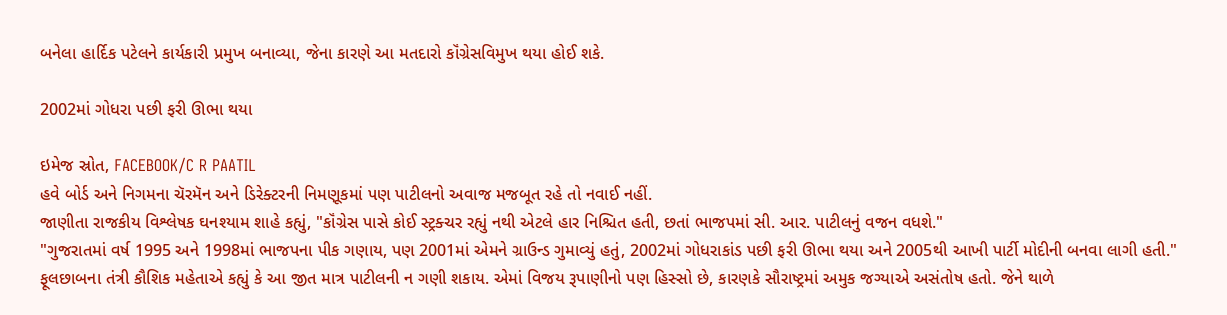બનેલા હાર્દિક પટેલને કાર્યકારી પ્રમુખ બનાવ્યા, જેના કારણે આ મતદારો કૉંગ્રેસવિમુખ થયા હોઈ શકે.

2002માં ગોધરા પછી ફરી ઊભા થયા

ઇમેજ સ્રોત, FACEBOOK/C R PAATIL
હવે બોર્ડ અને નિગમના ચૅરમૅન અને ડિરેક્ટરની નિમણૂકમાં પણ પાટીલનો અવાજ મજબૂત રહે તો નવાઈ નહીં.
જાણીતા રાજકીય વિશ્લેષક ઘનશ્યામ શાહે કહ્યું, "કૉંગ્રેસ પાસે કોઈ સ્ટ્રક્ચર રહ્યું નથી એટલે હાર નિશ્ચિત હતી, છતાં ભાજપમાં સી. આર. પાટીલનું વજન વધશે."
"ગુજરાતમાં વર્ષ 1995 અને 1998માં ભાજપના પીક ગણાય, પણ 2001માં એમને ગ્રાઉન્ડ ગુમાવ્યું હતું, 2002માં ગોધરાકાંડ પછી ફરી ઊભા થયા અને 2005થી આખી પાર્ટી મોદીની બનવા લાગી હતી."
ફૂલછાબના તંત્રી કૌશિક મહેતાએ કહ્યું કે આ જીત માત્ર પાટીલની ન ગણી શકાય. એમાં વિજય રૂપાણીનો પણ હિસ્સો છે, કારણકે સૌરાષ્ટ્રમાં અમુક જગ્યાએ અસંતોષ હતો. જેને થાળે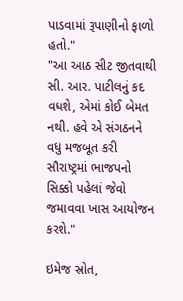પાડવામાં રૂપાણીનો ફાળો હતો."
"આ આઠ સીટ જીતવાથી સી. આર. પાટીલનું કદ વધશે, એમાં કોઈ બેમત નથી. હવે એ સંગઠનને વધુ મજબૂત કરી સૌરાષ્ટ્રમાં ભાજપનો સિક્કો પહેલાં જેવો જમાવવા ખાસ આયોજન કરશે."

ઇમેજ સ્રોત,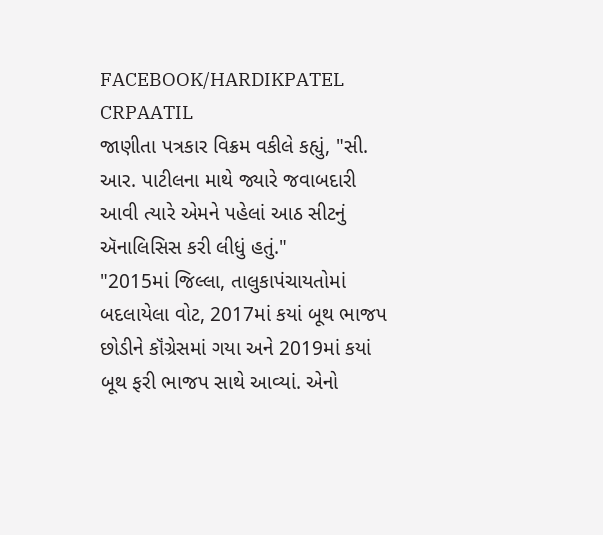FACEBOOK/HARDIKPATEL CRPAATIL
જાણીતા પત્રકાર વિક્રમ વકીલે કહ્યું, "સી. આર. પાટીલના માથે જ્યારે જવાબદારી આવી ત્યારે એમને પહેલાં આઠ સીટનું ઍનાલિસિસ કરી લીધું હતું."
"2015માં જિલ્લા, તાલુકાપંચાયતોમાં બદલાયેલા વોટ, 2017માં કયાં બૂથ ભાજપ છોડીને કૉંગ્રેસમાં ગયા અને 2019માં કયાં બૂથ ફરી ભાજપ સાથે આવ્યાં. એનો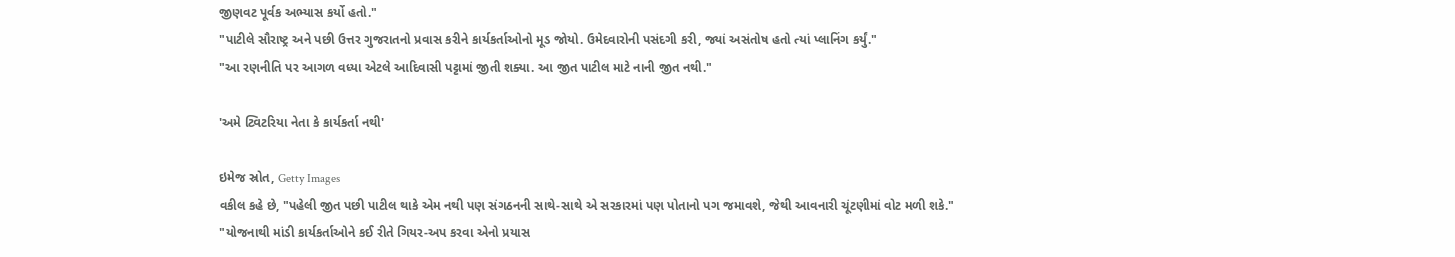જીણવટ પૂર્વક અભ્યાસ કર્યો હતો."
"પાટીલે સૌરાષ્ટ્ર અને પછી ઉત્તર ગુજરાતનો પ્રવાસ કરીને કાર્યકર્તાઓનો મૂડ જોયો. ઉમેદવારોની પસંદગી કરી, જ્યાં અસંતોષ હતો ત્યાં પ્લાનિંગ કર્યું."
"આ રણનીતિ પર આગળ વધ્યા એટલે આદિવાસી પટ્ટામાં જીતી શક્યા. આ જીત પાટીલ માટે નાની જીત નથી."

'અમે ટ્વિટરિયા નેતા કે કાર્યકર્તા નથી'

ઇમેજ સ્રોત, Getty Images
વકીલ કહે છે, "પહેલી જીત પછી પાટીલ થાકે એમ નથી પણ સંગઠનની સાથે-સાથે એ સરકારમાં પણ પોતાનો પગ જમાવશે, જેથી આવનારી ચૂંટણીમાં વોટ મળી શકે."
"યોજનાથી માંડી કાર્યકર્તાઓને કઈ રીતે ગિયર-અપ કરવા એનો પ્રયાસ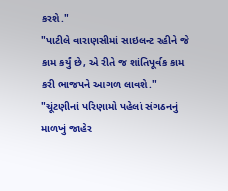કરશે."
"પાટીલે વારાણસીમાં સાઇલન્ટ રહીને જે કામ કર્યું છે, એ રીતે જ શાંતિપૂર્વક કામ કરી ભાજપને આગળ લાવશે."
"ચૂંટણીનાં પરિણામો પહેલાં સંગઠનનું માળખું જાહેર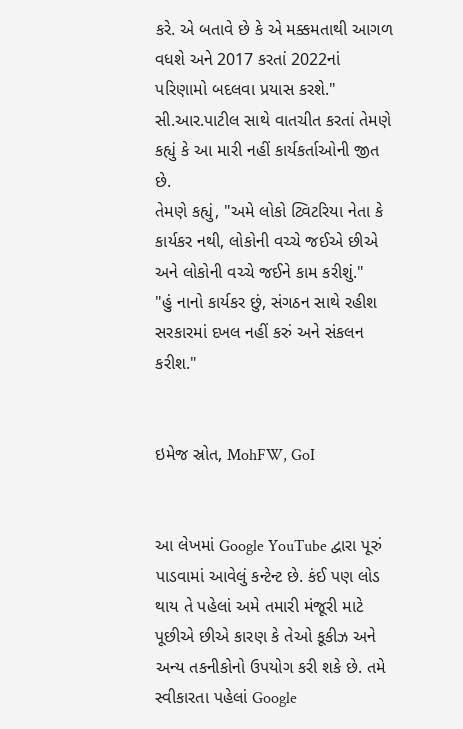કરે. એ બતાવે છે કે એ મક્કમતાથી આગળ વધશે અને 2017 કરતાં 2022નાં પરિણામો બદલવા પ્રયાસ કરશે."
સી.આર.પાટીલ સાથે વાતચીત કરતાં તેમણે કહ્યું કે આ મારી નહીં કાર્યકર્તાઓની જીત છે.
તેમણે કહ્યું, "અમે લોકો ટ્વિટરિયા નેતા કે કાર્યકર નથી, લોકોની વચ્ચે જઈએ છીએ અને લોકોની વચ્ચે જઈને કામ કરીશું."
"હું નાનો કાર્યકર છું, સંગઠન સાથે રહીશ સરકારમાં દખલ નહીં કરું અને સંકલન કરીશ."


ઇમેજ સ્રોત, MohFW, GoI


આ લેખમાં Google YouTube દ્વારા પૂરું પાડવામાં આવેલું કન્ટેન્ટ છે. કંઈ પણ લોડ થાય તે પહેલાં અમે તમારી મંજૂરી માટે પૂછીએ છીએ કારણ કે તેઓ કૂકીઝ અને અન્ય તકનીકોનો ઉપયોગ કરી શકે છે. તમે સ્વીકારતા પહેલાં Google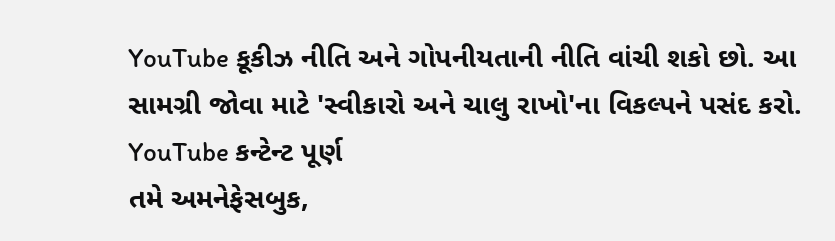YouTube કૂકીઝ નીતિ અને ગોપનીયતાની નીતિ વાંચી શકો છો. આ સામગ્રી જોવા માટે 'સ્વીકારો અને ચાલુ રાખો'ના વિકલ્પને પસંદ કરો.
YouTube કન્ટેન્ટ પૂર્ણ
તમે અમનેફેસબુક,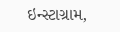ઇન્સ્ટાગ્રામ,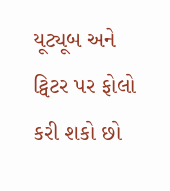યૂટ્યૂબ અને ટ્વિટર પર ફોલો કરી શકો છો